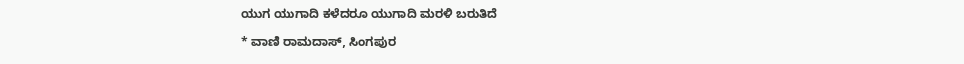ಯುಗ ಯುಗಾದಿ ಕಳೆದರೂ ಯುಗಾದಿ ಮರಳಿ ಬರುತಿದೆ

* ವಾಣಿ ರಾಮದಾಸ್, ಸಿಂಗಪುರ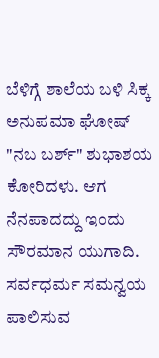ಬೆಳಿಗ್ಗೆ ಶಾಲೆಯ ಬಳಿ ಸಿಕ್ಕ ಅನುಪಮಾ ಘೋಷ್ "ನಬ ಬರ್ಶ್" ಶುಭಾಶಯ ಕೋರಿದಳು. ಆಗ ನೆನಪಾದದ್ದು ಇಂದು ಸೌರಮಾನ ಯುಗಾದಿ. ಸರ್ವಧರ್ಮ ಸಮನ್ವಯ ಪಾಲಿಸುವ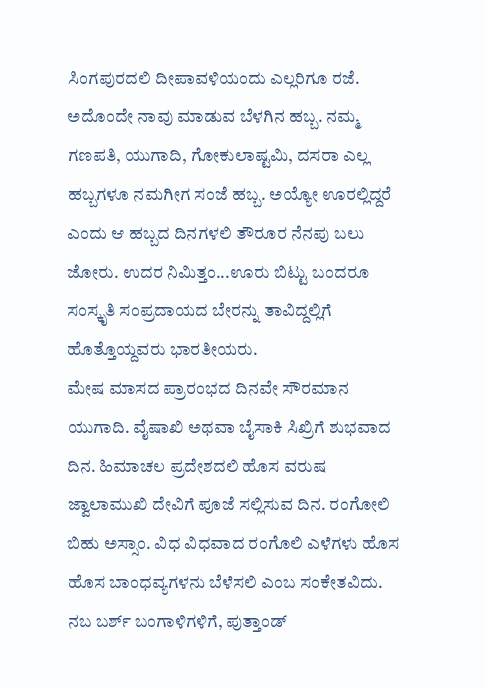ಸಿಂಗಪುರದಲಿ ದೀಪಾವಳಿಯಂದು ಎಲ್ಲರಿಗೂ ರಜೆ. ಅದೊಂದೇ ನಾವು ಮಾಡುವ ಬೆಳಗಿನ ಹಬ್ಬ. ನಮ್ಮ ಗಣಪತಿ, ಯುಗಾದಿ, ಗೋಕುಲಾಷ್ಟಮಿ, ದಸರಾ ಎಲ್ಲ ಹಬ್ಬಗಳೂ ನಮಗೀಗ ಸಂಜೆ ಹಬ್ಬ. ಅಯ್ಯೋ ಊರಲ್ಲಿದ್ದರೆ ಎಂದು ಆ ಹಬ್ಬದ ದಿನಗಳಲಿ ತೌರೂರ ನೆನಪು ಬಲು ಜೋರು. ಉದರ ನಿಮಿತ್ತಂ...ಊರು ಬಿಟ್ಟು ಬಂದರೂ ಸಂಸ್ಕೃತಿ ಸಂಪ್ರದಾಯದ ಬೇರನ್ನು ತಾವಿದ್ದಲ್ಲಿಗೆ ಹೊತ್ತೊಯ್ದವರು ಭಾರತೀಯರು.
ಮೇಷ ಮಾಸದ ಪ್ರಾರಂಭದ ದಿನವೇ ಸೌರಮಾನ ಯುಗಾದಿ. ವೈಷಾಖಿ ಅಥವಾ ಬೈಸಾಕಿ ಸಿಖ್ರಿಗೆ ಶುಭವಾದ ದಿನ. ಹಿಮಾಚಲ ಪ್ರದೇಶದಲಿ ಹೊಸ ವರುಷ ಜ್ವಾಲಾಮುಖಿ ದೇವಿಗೆ ಪೂಜೆ ಸಲ್ಲಿಸುವ ದಿನ. ರಂಗೋಲಿ ಬಿಹು ಅಸ್ಸಾಂ. ವಿಧ ವಿಧವಾದ ರಂಗೊಲಿ ಎಳೆಗಳು ಹೊಸ ಹೊಸ ಬಾಂಧವ್ಯಗಳನು ಬೆಳೆಸಲಿ ಎಂಬ ಸಂಕೇತವಿದು. ನಬ ಬರ್ಶ್ ಬಂಗಾಳಿಗಳಿಗೆ, ಪುತ್ತಾಂಡ್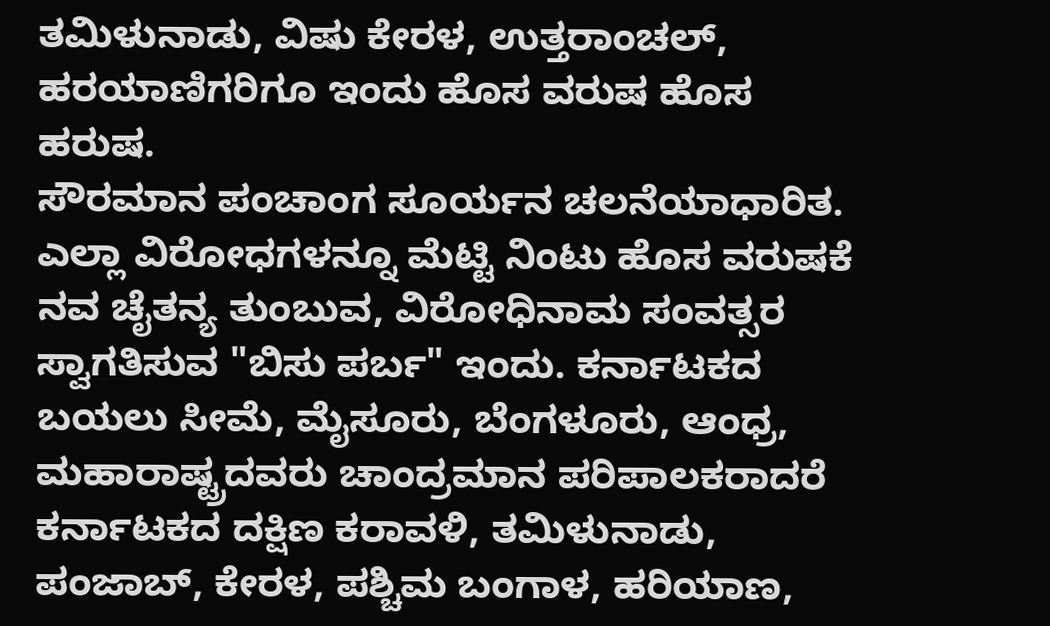ತಮಿಳುನಾಡು, ವಿಷು ಕೇರಳ, ಉತ್ತರಾಂಚಲ್, ಹರಯಾಣಿಗರಿಗೂ ಇಂದು ಹೊಸ ವರುಷ ಹೊಸ ಹರುಷ.
ಸೌರಮಾನ ಪಂಚಾಂಗ ಸೂರ್ಯನ ಚಲನೆಯಾಧಾರಿತ. ಎಲ್ಲಾ ವಿರೋಧಗಳನ್ನೂ ಮೆಟ್ಟಿ ನಿಂಟು ಹೊಸ ವರುಷಕೆ ನವ ಚೈತನ್ಯ ತುಂಬುವ, ವಿರೋಧಿನಾಮ ಸಂವತ್ಸರ ಸ್ವಾಗತಿಸುವ "ಬಿಸು ಪರ್ಬ" ಇಂದು. ಕರ್ನಾಟಕದ ಬಯಲು ಸೀಮೆ, ಮೈಸೂರು, ಬೆಂಗಳೂರು, ಆಂಧ್ರ, ಮಹಾರಾಷ್ಟ್ರದವರು ಚಾಂದ್ರಮಾನ ಪರಿಪಾಲಕರಾದರೆ ಕರ್ನಾಟಕದ ದಕ್ಷಿಣ ಕರಾವಳಿ, ತಮಿಳುನಾಡು, ಪಂಜಾಬ್, ಕೇರಳ, ಪಶ್ಚಿಮ ಬಂಗಾಳ, ಹರಿಯಾಣ,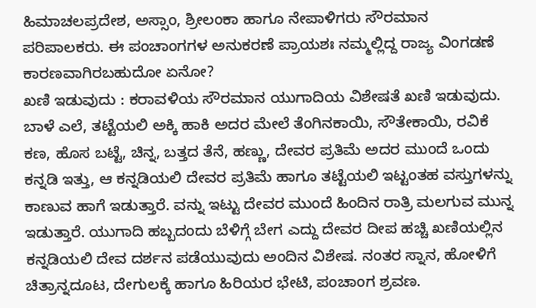ಹಿಮಾಚಲಪ್ರದೇಶ, ಅಸ್ಸಾಂ, ಶ್ರೀಲಂಕಾ ಹಾಗೂ ನೇಪಾಳಿಗರು ಸೌರಮಾನ ಪರಿಪಾಲಕರು. ಈ ಪಂಚಾಂಗಗಳ ಅನುಕರಣೆ ಪ್ರಾಯಶಃ ನಮ್ಮಲ್ಲಿದ್ದ ರಾಜ್ಯ ವಿಂಗಡಣೆ ಕಾರಣವಾಗಿರಬಹುದೋ ಏನೋ?
ಖಣಿ ಇಡುವುದು : ಕರಾವಳಿಯ ಸೌರಮಾನ ಯುಗಾದಿಯ ವಿಶೇಷತೆ ಖಣಿ ಇಡುವುದು. ಬಾಳೆ ಎಲೆ, ತಟ್ಟೆಯಲಿ ಅಕ್ಕಿ ಹಾಕಿ ಅದರ ಮೇಲೆ ತೆಂಗಿನಕಾಯಿ, ಸೌತೇಕಾಯಿ, ರವಿಕೆ ಕಣ, ಹೊಸ ಬಟ್ಟೆ, ಚಿನ್ನ, ಬತ್ತದ ತೆನೆ, ಹಣ್ಣು, ದೇವರ ಪ್ರತಿಮೆ ಅದರ ಮುಂದೆ ಒಂದು ಕನ್ನಡಿ ಇತ್ತು, ಆ ಕನ್ನಡಿಯಲಿ ದೇವರ ಪ್ರತಿಮೆ ಹಾಗೂ ತಟ್ಟೆಯಲಿ ಇಟ್ಟಂತಹ ವಸ್ತುಗಳನ್ನು ಕಾಣುವ ಹಾಗೆ ಇಡುತ್ತಾರೆ. ವನ್ನು ಇಟ್ಟು ದೇವರ ಮುಂದೆ ಹಿಂದಿನ ರಾತ್ರಿ ಮಲಗುವ ಮುನ್ನ ಇಡುತ್ತಾರೆ. ಯುಗಾದಿ ಹಬ್ಬದಂದು ಬೆಳಿಗ್ಗೆ ಬೇಗ ಎದ್ದು ದೇವರ ದೀಪ ಹಚ್ಚಿ ಖಣಿಯಲ್ಲಿನ ಕನ್ನಡಿಯಲಿ ದೇವ ದರ್ಶನ ಪಡೆಯುವುದು ಅಂದಿನ ವಿಶೇಷ. ನಂತರ ಸ್ನಾನ, ಹೋಳಿಗೆ ಚಿತ್ರಾನ್ನದೂಟ, ದೇಗುಲಕ್ಕೆ ಹಾಗೂ ಹಿರಿಯರ ಭೇಟಿ, ಪಂಚಾಂಗ ಶ್ರವಣ.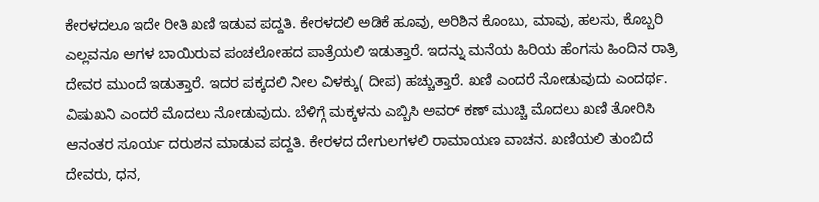ಕೇರಳದಲೂ ಇದೇ ರೀತಿ ಖಣಿ ಇಡುವ ಪದ್ದತಿ. ಕೇರಳದಲಿ ಅಡಿಕೆ ಹೂವು, ಅರಿಶಿನ ಕೊಂಬು, ಮಾವು, ಹಲಸು, ಕೊಬ್ಬರಿ ಎಲ್ಲವನೂ ಅಗಳ ಬಾಯಿರುವ ಪಂಚಲೋಹದ ಪಾತ್ರೆಯಲಿ ಇಡುತ್ತಾರೆ. ಇದನ್ನು ಮನೆಯ ಹಿರಿಯ ಹೆಂಗಸು ಹಿಂದಿನ ರಾತ್ರಿ ದೇವರ ಮುಂದೆ ಇಡುತ್ತಾರೆ. ಇದರ ಪಕ್ಕದಲಿ ನೀಲ ವಿಳಕ್ಕು( ದೀಪ) ಹಚ್ಚುತ್ತಾರೆ. ಖಣಿ ಎಂದರೆ ನೋಡುವುದು ಎಂದರ್ಥ. ವಿಷುಖನಿ ಎಂದರೆ ಮೊದಲು ನೋಡುವುದು. ಬೆಳಿಗ್ಗೆ ಮಕ್ಕಳನು ಎಬ್ಬಿಸಿ ಅವರ್ ಕಣ್ ಮುಚ್ಚಿ ಮೊದಲು ಖಣಿ ತೋರಿಸಿ ಆನಂತರ ಸೂರ್ಯ ದರುಶನ ಮಾಡುವ ಪದ್ದತಿ. ಕೇರಳದ ದೇಗುಲಗಳಲಿ ರಾಮಾಯಣ ವಾಚನ. ಖಣಿಯಲಿ ತುಂಬಿದೆ ದೇವರು, ಧನ,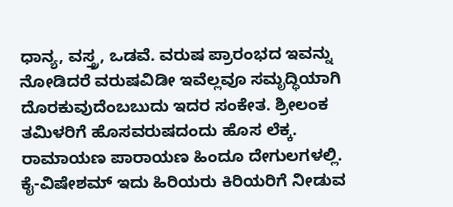ಧಾನ್ಯ, ವಸ್ತ್ರ, ಒಡವೆ. ವರುಷ ಪ್ರಾರಂಭದ ಇವನ್ನು ನೋಡಿದರೆ ವರುಷವಿಡೀ ಇವೆಲ್ಲವೂ ಸಮೃದ್ಧಿಯಾಗಿ ದೊರಕುವುದೆಂಬಬುದು ಇದರ ಸಂಕೇತ. ಶ್ರೀಲಂಕ ತಮಿಳರಿಗೆ ಹೊಸವರುಷದಂದು ಹೊಸ ಲೆಕ್ಕ. ರಾಮಾಯಣ ಪಾರಾಯಣ ಹಿಂದೂ ದೇಗುಲಗಳಲ್ಲಿ. ಕೈ-ವಿಷೇಶಮ್ ಇದು ಹಿರಿಯರು ಕಿರಿಯರಿಗೆ ನೀಡುವ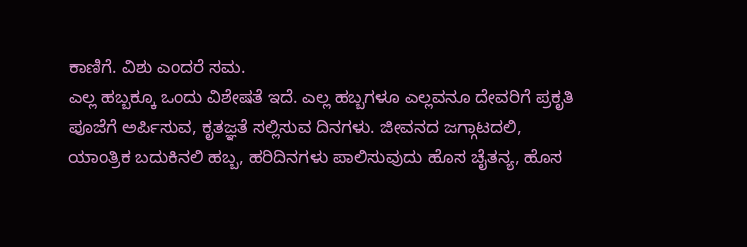ಕಾಣಿಗೆ. ವಿಶು ಎಂದರೆ ಸಮ.
ಎಲ್ಲ ಹಬ್ಬಕ್ಕೂ ಒಂದು ವಿಶೇಷತೆ ಇದೆ. ಎಲ್ಲ ಹಬ್ಬಗಳೂ ಎಲ್ಲವನೂ ದೇವರಿಗೆ ಪ್ರಕೃತಿ ಪೂಜೆಗೆ ಅರ್ಪಿಸುವ, ಕೃತಜ್ಞತೆ ಸಲ್ಲಿಸುವ ದಿನಗಳು. ಜೀವನದ ಜಗ್ಗಾಟದಲಿ, ಯಾಂತ್ರಿಕ ಬದುಕಿನಲಿ ಹಬ್ಬ, ಹರಿದಿನಗಳು ಪಾಲಿಸುವುದು ಹೊಸ ಚೈತನ್ಯ, ಹೊಸ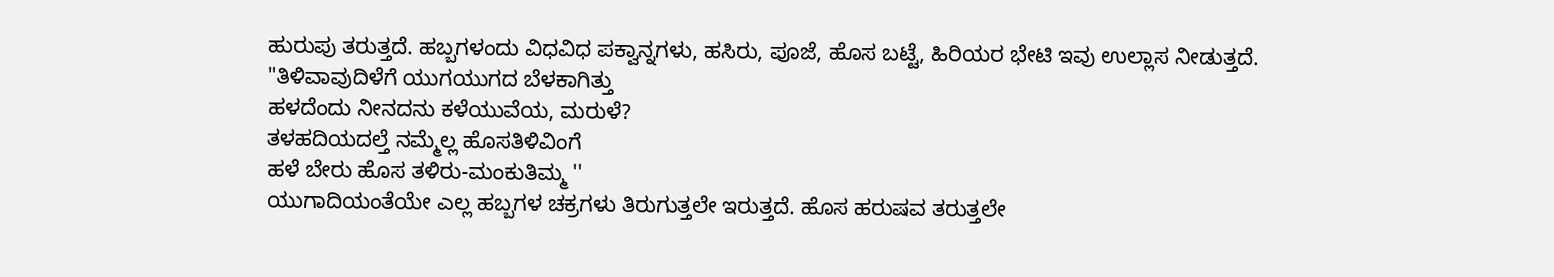ಹುರುಪು ತರುತ್ತದೆ. ಹಬ್ಬಗಳಂದು ವಿಧವಿಧ ಪಕ್ವಾನ್ನಗಳು, ಹಸಿರು, ಪೂಜೆ, ಹೊಸ ಬಟ್ಟೆ, ಹಿರಿಯರ ಭೇಟಿ ಇವು ಉಲ್ಲಾಸ ನೀಡುತ್ತದೆ.
"ತಿಳಿವಾವುದಿಳೆಗೆ ಯುಗಯುಗದ ಬೆಳಕಾಗಿತ್ತು
ಹಳದೆಂದು ನೀನದನು ಕಳೆಯುವೆಯ, ಮರುಳೆ?
ತಳಹದಿಯದಲ್ತೆ ನಮ್ಮೆಲ್ಲ ಹೊಸತಿಳಿವಿಂಗೆ
ಹಳೆ ಬೇರು ಹೊಸ ತಳಿರು-ಮಂಕುತಿಮ್ಮ ''
ಯುಗಾದಿಯಂತೆಯೇ ಎಲ್ಲ ಹಬ್ಬಗಳ ಚಕ್ರಗಳು ತಿರುಗುತ್ತಲೇ ಇರುತ್ತದೆ. ಹೊಸ ಹರುಷವ ತರುತ್ತಲೇ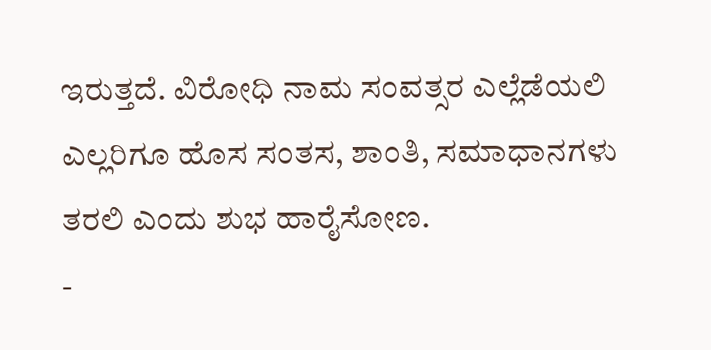ಇರುತ್ತದೆ. ವಿರೋಧಿ ನಾಮ ಸಂವತ್ಸರ ಎಲ್ಲೆಡೆಯಲಿ ಎಲ್ಲರಿಗೂ ಹೊಸ ಸಂತಸ, ಶಾಂತಿ, ಸಮಾಧಾನಗಳು ತರಲಿ ಎಂದು ಶುಭ ಹಾರೈಸೋಣ.
-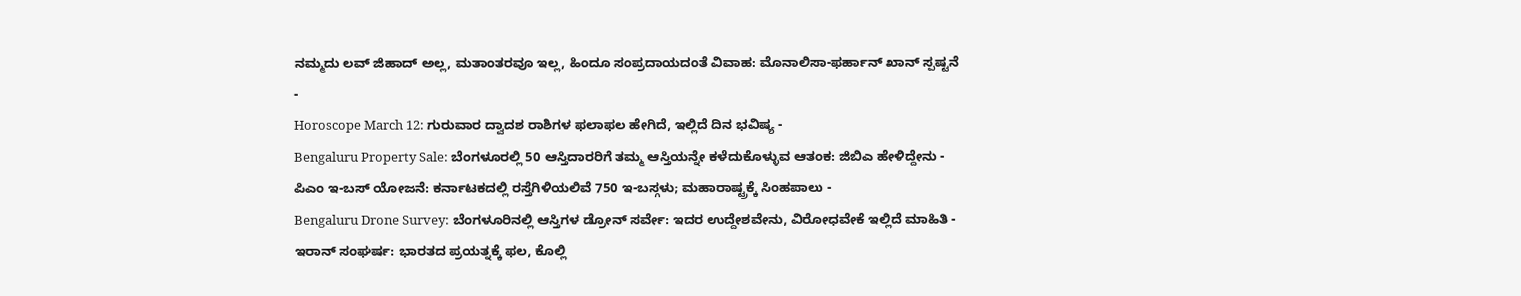ನಮ್ಮದು ಲವ್ ಜಿಹಾದ್ ಅಲ್ಲ, ಮತಾಂತರವೂ ಇಲ್ಲ, ಹಿಂದೂ ಸಂಪ್ರದಾಯದಂತೆ ವಿವಾಹ: ಮೊನಾಲಿಸಾ-ಫರ್ಹಾನ್ ಖಾನ್ ಸ್ಪಷ್ಟನೆ -
Horoscope March 12: ಗುರುವಾರ ದ್ವಾದಶ ರಾಶಿಗಳ ಫಲಾಫಲ ಹೇಗಿದೆ, ಇಲ್ಲಿದೆ ದಿನ ಭವಿಷ್ಯ -
Bengaluru Property Sale: ಬೆಂಗಳೂರಲ್ಲಿ 50 ಆಸ್ತಿದಾರರಿಗೆ ತಮ್ಮ ಆಸ್ತಿಯನ್ನೇ ಕಳೆದುಕೊಳ್ಳುವ ಆತಂಕ: ಜಿಬಿಎ ಹೇಳಿದ್ದೇನು -
ಪಿಎಂ ಇ-ಬಸ್ ಯೋಜನೆ: ಕರ್ನಾಟಕದಲ್ಲಿ ರಸ್ತೆಗಿಳಿಯಲಿವೆ 750 ಇ-ಬಸ್ಗಳು; ಮಹಾರಾಷ್ಟ್ರಕ್ಕೆ ಸಿಂಹಪಾಲು -
Bengaluru Drone Survey: ಬೆಂಗಳೂರಿನಲ್ಲಿ ಆಸ್ತಿಗಳ ಡ್ರೋನ್ ಸರ್ವೇ: ಇದರ ಉದ್ದೇಶವೇನು, ವಿರೋಧವೇಕೆ ಇಲ್ಲಿದೆ ಮಾಹಿತಿ -
ಇರಾನ್ ಸಂಘರ್ಷ: ಭಾರತದ ಪ್ರಯತ್ನಕ್ಕೆ ಫಲ, ಕೊಲ್ಲಿ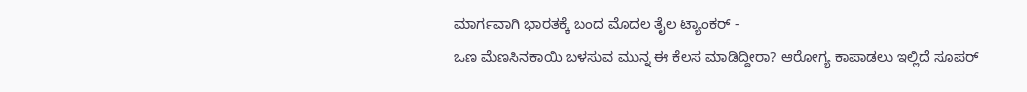ಮಾರ್ಗವಾಗಿ ಭಾರತಕ್ಕೆ ಬಂದ ಮೊದಲ ತೈಲ ಟ್ಯಾಂಕರ್ -
ಒಣ ಮೆಣಸಿನಕಾಯಿ ಬಳಸುವ ಮುನ್ನ ಈ ಕೆಲಸ ಮಾಡಿದ್ದೀರಾ? ಆರೋಗ್ಯ ಕಾಪಾಡಲು ಇಲ್ಲಿದೆ ಸೂಪರ್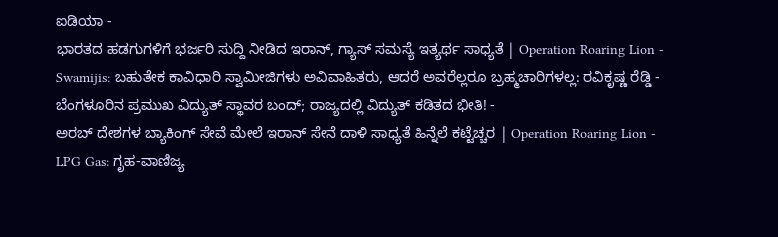ಐಡಿಯಾ -
ಭಾರತದ ಹಡಗುಗಳಿಗೆ ಭರ್ಜರಿ ಸುದ್ದಿ ನೀಡಿದ ಇರಾನ್, ಗ್ಯಾಸ್ ಸಮಸ್ಯೆ ಇತ್ಯರ್ಥ ಸಾಧ್ಯತೆ | Operation Roaring Lion -
Swamijis: ಬಹುತೇಕ ಕಾವಿಧಾರಿ ಸ್ವಾಮೀಜಿಗಳು ಅವಿವಾಹಿತರು, ಆದರೆ ಅವರೆಲ್ಲರೂ ಬ್ರಹ್ಮಚಾರಿಗಳಲ್ಲ: ರವಿಕೃಷ್ಣ ರೆಡ್ಡಿ -
ಬೆಂಗಳೂರಿನ ಪ್ರಮುಖ ವಿದ್ಯುತ್ ಸ್ಥಾವರ ಬಂದ್; ರಾಜ್ಯದಲ್ಲಿ ವಿದ್ಯುತ್ ಕಡಿತದ ಭೀತಿ! -
ಅರಬ್ ದೇಶಗಳ ಬ್ಯಾಕಿಂಗ್ ಸೇವೆ ಮೇಲೆ ಇರಾನ್ ಸೇನೆ ದಾಳಿ ಸಾಧ್ಯತೆ ಹಿನ್ನೆಲೆ ಕಟ್ಟೆಚ್ಚರ | Operation Roaring Lion -
LPG Gas: ಗೃಹ-ವಾಣಿಜ್ಯ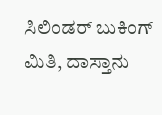ಸಿಲಿಂಡರ್ ಬುಕಿಂಗ್ ಮಿತಿ, ದಾಸ್ತಾನು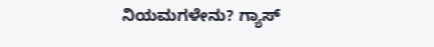ನಿಯಮಗಳೇನು? ಗ್ಯಾಸ್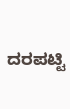ದರಪಟ್ಟಿ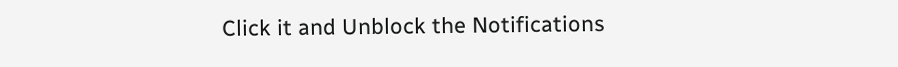Click it and Unblock the Notifications